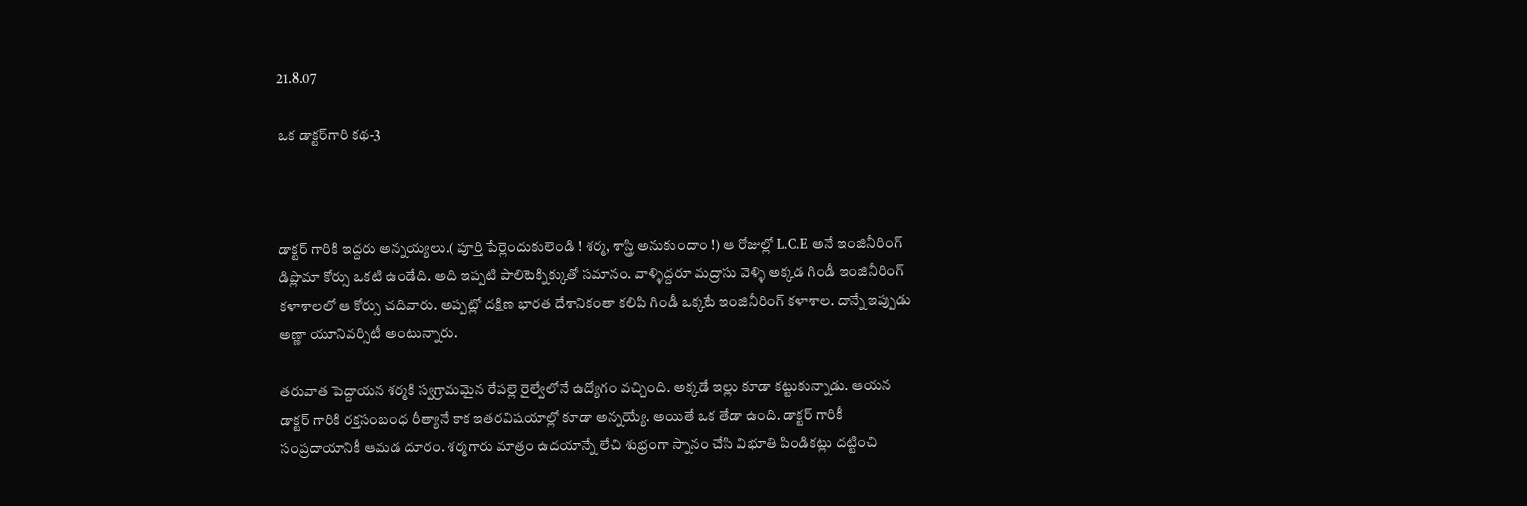21.8.07

ఒక డాక్టర్‌గారి కథ-3



డాక్టర్ గారికి ఇద్దరు అన్నయ్యలు.( పూర్తి పేర్లెందుకులెండి ! శర్మ, శాస్త్రి అనుకుందాం !) ఆ రోజుల్లో L.C.E అనే ఇంజినీరింగ్ డిప్లొమా కోర్సు ఒకటి ఉండేది. అది ఇప్పటి పాలిటెక్నిక్కుతో సమానం. వాళ్ళిద్దరూ మద్రాసు వెళ్ళి అక్కడ గిండీ ఇంజినీరింగ్ కళాశాలలో ఆ కోర్సు చదివారు. అప్పట్లో దక్షిణ భారత దేశానికంతా కలిపి గిండీ ఒక్కటే ఇంజినీరింగ్ కళాశాల. దాన్నే ఇప్పుడు అణ్ణా యూనివర్సిటీ అంటున్నారు.

తరువాత పెద్దాయన శర్మకి స్వగ్రామమైన రేపల్లె రైల్వేలోనే ఉద్యోగం వచ్చింది. అక్కడే ఇల్లు కూడా కట్టుకున్నాడు. ఆయన డాక్టర్ గారికి రక్తసంబంధ రీత్యానే కాక ఇతరవిషయాల్లో కూడా అన్నయ్యే. అయితే ఒక తేడా ఉంది. డాక్టర్ గారికీ సంప్రదాయానికీ ఆమడ దూరం. శర్మగారు మాత్రం ఉదయాన్నే లేచి శుభ్రంగా స్నానం చేసి విభూతి పిండికట్లు దట్టించి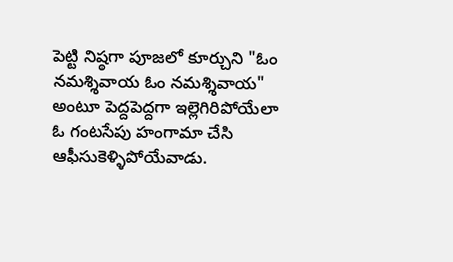పెట్టి నిష్ఠగా పూజలో కూర్చుని "ఓం నమశ్శివాయ ఓం నమశ్శివాయ" అంటూ పెద్దపెద్దగా ఇల్లెగిరిపోయేలా ఓ గంటసేపు హంగామా చేసి ఆఫీసుకెళ్ళిపోయేవాడు.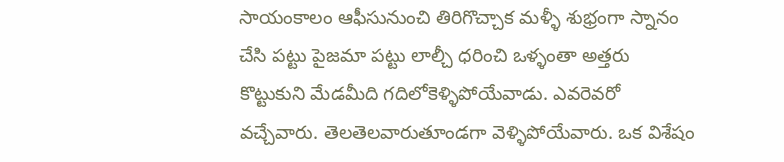సాయంకాలం ఆఫీసునుంచి తిరిగొచ్చాక మళ్ళీ శుభ్రంగా స్నానం చేసి పట్టు పైజమా పట్టు లాల్చీ ధరించి ఒళ్ళంతా అత్తరు కొట్టుకుని మేడమీది గదిలోకెళ్ళిపోయేవాడు. ఎవరెవరో వచ్చేవారు. తెలతెలవారుతూండగా వెళ్ళిపోయేవారు. ఒక విశేషం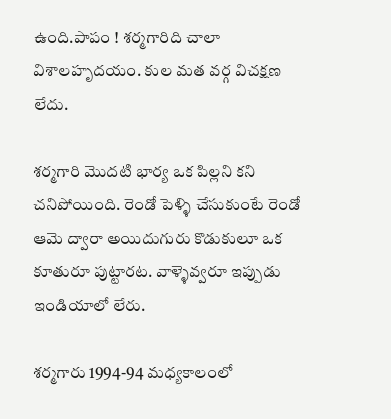ఉంది.పాపం ! శర్మగారిది చాలా విశాలహృదయం. కుల మత వర్గ విచక్షణ లేదు.

శర్మగారి మొదటి భార్య ఒక పిల్లని కని చనిపోయింది. రెండో పెళ్ళి చేసుకుంటే రెండో ఆమె ద్వారా అయిదుగురు కొడుకులూ ఒక కూతురూ పుట్టారట. వాళ్ళెవ్వరూ ఇప్పుడు ఇండియాలో లేరు.

శర్మగారు 1994-94 మధ్యకాలంలో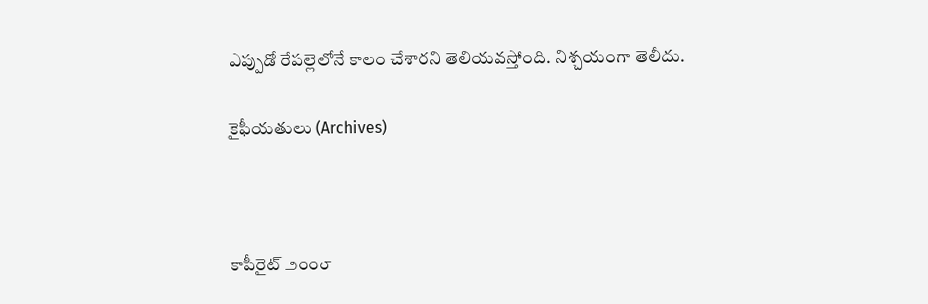ఎప్పుడో రేపల్లెలోనే కాలం చేశారని తెలియవస్తోంది. నిశ్చయంగా తెలీదు.

కైఫీయతులు (Archives)



కాపీరైట్ ౨౦౦౮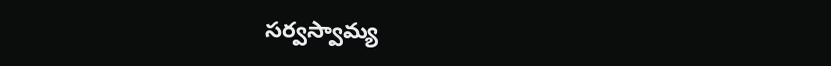సర్వస్వామ్య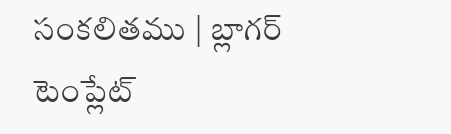సంకలితము | బ్లాగర్ టెంప్లేట్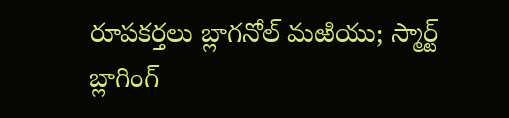రూపకర్తలు బ్లాగనోల్ మఱియు; స్మార్ట్ బ్లాగింగ్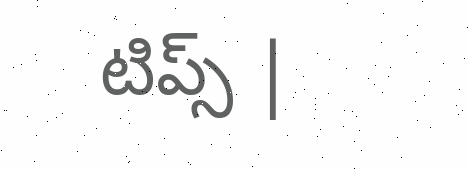టిప్స్ |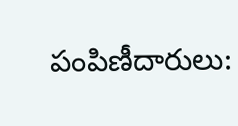పంపిణీదారులు: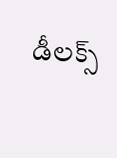డీలక్స్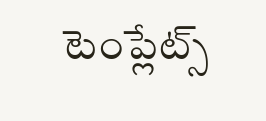టెంప్లేట్స్